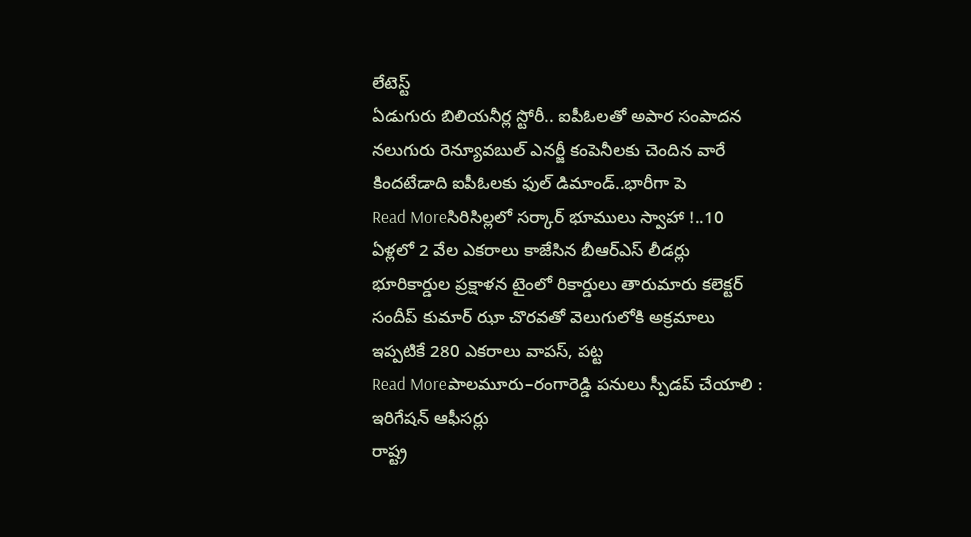లేటెస్ట్
ఏడుగురు బిలియనీర్ల స్టోరీ.. ఐపీఓలతో అపార సంపాదన
నలుగురు రెన్యూవబుల్ ఎనర్జీ కంపెనీలకు చెందిన వారే కిందటేడాది ఐపీఓలకు ఫుల్ డిమాండ్..భారీగా పె
Read Moreసిరిసిల్లలో సర్కార్ భూములు స్వాహా !..10 ఏళ్లలో 2 వేల ఎకరాలు కాజేసిన బీఆర్ఎస్ లీడర్లు
భూరికార్డుల ప్రక్షాళన టైంలో రికార్డులు తారుమారు కలెక్టర్ సందీప్ కుమార్ ఝా చొరవతో వెలుగులోకి అక్రమాలు ఇప్పటికే 280 ఎకరాలు వాపస్, పట్ట
Read Moreపాలమూరు–రంగారెడ్డి పనులు స్పీడప్ చేయాలి : ఇరిగేషన్ ఆఫీసర్లు
రాష్ట్ర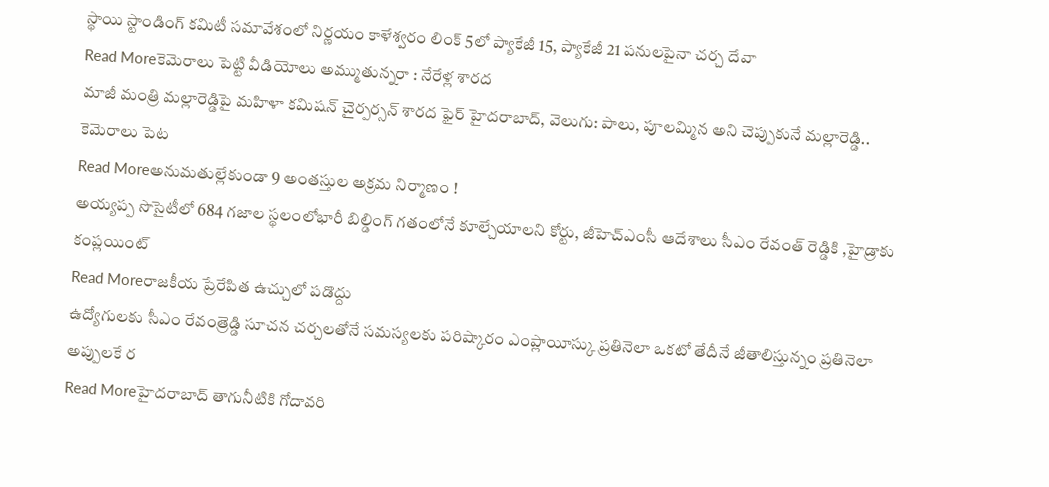స్థాయి స్టాండింగ్ కమిటీ సమావేశంలో నిర్ణయం కాళేశ్వరం లింక్ 5లో ప్యాకేజీ 15, ప్యాకేజీ 21 పనులపైనా చర్చ దేవా
Read Moreకెమెరాలు పెట్టి వీడియోలు అమ్ముతున్నరా : నేరేళ్ల శారద
మాజీ మంత్రి మల్లారెడ్డిపై మహిళా కమిషన్ చైర్పర్సన్ శారద ఫైర్ హైదరాబాద్, వెలుగు: పాలు, పూలమ్మిన అని చెప్పుకునే మల్లారెడ్డి.. కెమెరాలు పెట
Read Moreఅనుమతుల్లేకుండా 9 అంతస్తుల అక్రమ నిర్మాణం !
అయ్యప్ప సొసైటీలో 684 గజాల స్థలంలోభారీ బిల్డింగ్ గతంలోనే కూల్చేయాలని కోర్టు, జీహెచ్ఎంసీ ఆదేశాలు సీఎం రేవంత్ రెడ్డికి ,హైడ్రాకు కంప్లయింట్
Read Moreరాజకీయ ప్రేరేపిత ఉచ్చులో పడొద్దు
ఉద్యోగులకు సీఎం రేవంత్రెడ్డి సూచన చర్చలతోనే సమస్యలకు పరిష్కారం ఎంప్లాయీస్కు ప్రతినెలా ఒకటో తేదీనే జీతాలిస్తున్నం ప్రతినెలా అప్పులకే ర
Read Moreహైదరాబాద్ తాగునీటికి గోదావరి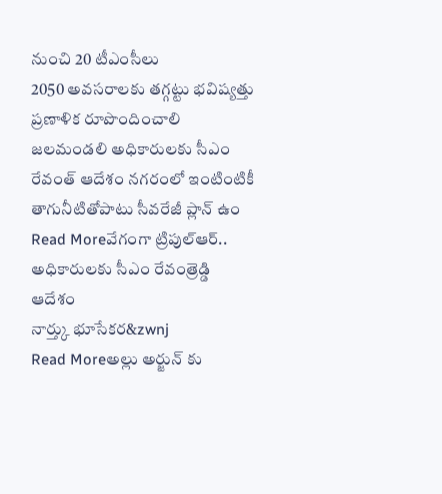నుంచి 20 టీఎంసీలు
2050 అవసరాలకు తగ్గట్టు భవిష్యత్తు ప్రణాళిక రూపొందించాలి జలమండలి అధికారులకు సీఎం రేవంత్ ఆదేశం నగరంలో ఇంటింటికీ తాగునీటితోపాటు సీవరేజీ ప్లాన్ ఉం
Read Moreవేగంగా ట్రిపుల్ఆర్.. అధికారులకు సీఎం రేవంత్రెడ్డి ఆదేశం
నార్త్కు భూసేకర&zwnj
Read Moreఅల్లు అర్జున్ కు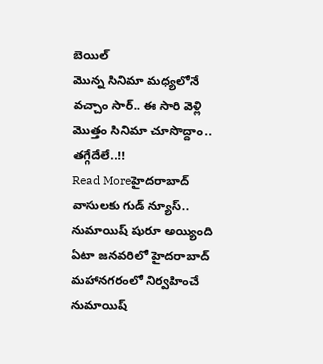బెయిల్
మొన్న సినిమా మధ్యలోనే వచ్చాం సార్.. ఈ సారి వెళ్లి మొత్తం సినిమా చూసొద్దాం.. తగ్గేదేలే..!!
Read Moreహైదరాబాద్ వాసులకు గుడ్ న్యూస్.. నుమాయిష్ షురూ అయ్యింది
ఏటా జనవరిలో హైదరాబాద్ మహానగరంలో నిర్వహించే నుమాయిష్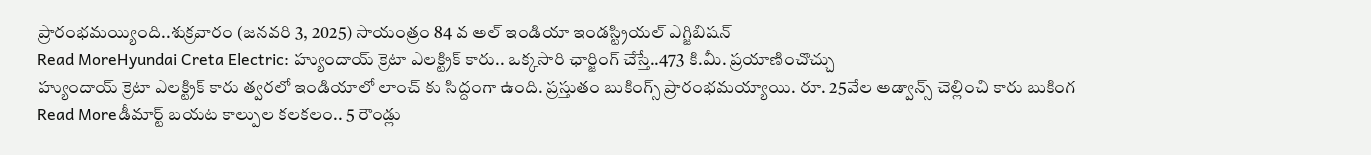ప్రారంభమయ్యింది..శుక్రవారం (జనవరి 3, 2025) సాయంత్రం 84 వ అల్ ఇండియా ఇండస్ట్రియల్ ఎగ్జిబిషన్
Read MoreHyundai Creta Electric: హ్యుందాయ్ క్రెటా ఎలక్ట్రిక్ కారు.. ఒక్కసారి ఛార్జింగ్ చేస్తే..473 కి.మీ. ప్రయాణించొచ్చు
హ్యుందాయ్ క్రెటా ఎలక్ట్రిక్ కారు త్వరలో ఇండియాలో లాంచ్ కు సిద్దంగా ఉంది. ప్రస్తుతం బుకింగ్స్ ప్రారంభమయ్యాయి. రూ. 25వేల అడ్వాన్స్ చెల్లించి కారు బుకింగ
Read Moreడీమార్ట్ బయట కాల్పుల కలకలం.. 5 రౌండ్లు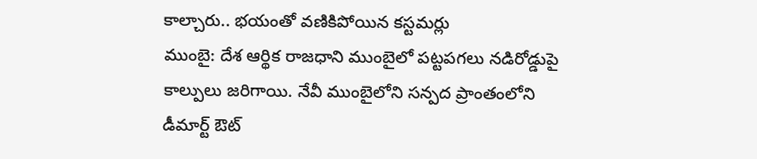కాల్చారు.. భయంతో వణికిపోయిన కస్టమర్లు
ముంబై: దేశ ఆర్థిక రాజధాని ముంబైలో పట్టపగలు నడిరోడ్డుపై కాల్పులు జరిగాయి. నేవీ ముంబైలోని సన్పద ప్రాంతంలోని డీమార్ట్ ఔట్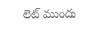లెట్ ముందు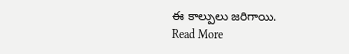ఈ కాల్పులు జరిగాయి.
Read More